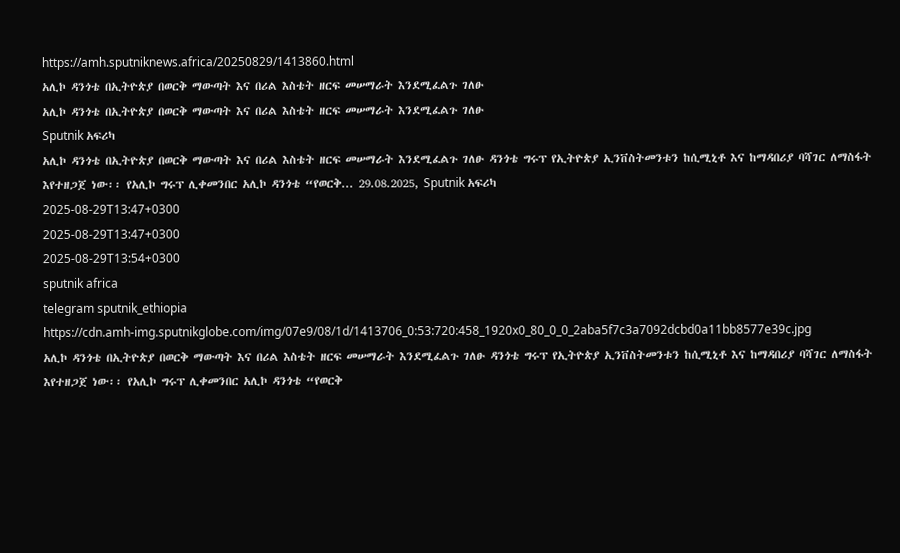https://amh.sputniknews.africa/20250829/1413860.html
አሊኮ ዳንጎቴ በኢትዮጵያ በወርቅ ማውጣት እና በሪል እስቴት ዘርፍ መሠማራት እንደሚፈልጉ ገለፁ
አሊኮ ዳንጎቴ በኢትዮጵያ በወርቅ ማውጣት እና በሪል እስቴት ዘርፍ መሠማራት እንደሚፈልጉ ገለፁ
Sputnik አፍሪካ
አሊኮ ዳንጎቴ በኢትዮጵያ በወርቅ ማውጣት እና በሪል እስቴት ዘርፍ መሠማራት እንደሚፈልጉ ገለፁ ዳንጎቴ ግሩፕ የኢትዮጵያ ኢንቨስትመንቱን ከሲሚኒቶ እና ከማዳበሪያ ባሻገር ለማስፋት እየተዘጋጀ ነው፡፡ የአሊኮ ግሩፕ ሊቀመንበር አሊኮ ዳንጎቴ “የወርቅ... 29.08.2025, Sputnik አፍሪካ
2025-08-29T13:47+0300
2025-08-29T13:47+0300
2025-08-29T13:54+0300
sputnik africa
telegram sputnik_ethiopia
https://cdn.amh-img.sputnikglobe.com/img/07e9/08/1d/1413706_0:53:720:458_1920x0_80_0_0_2aba5f7c3a7092dcbd0a11bb8577e39c.jpg
አሊኮ ዳንጎቴ በኢትዮጵያ በወርቅ ማውጣት እና በሪል እስቴት ዘርፍ መሠማራት እንደሚፈልጉ ገለፁ ዳንጎቴ ግሩፕ የኢትዮጵያ ኢንቨስትመንቱን ከሲሚኒቶ እና ከማዳበሪያ ባሻገር ለማስፋት እየተዘጋጀ ነው፡፡ የአሊኮ ግሩፕ ሊቀመንበር አሊኮ ዳንጎቴ “የወርቅ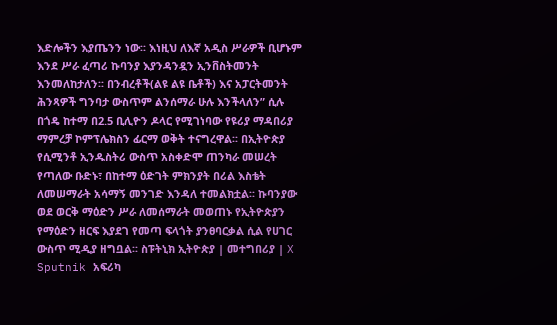እድሎችን እያጤንን ነው፡፡ እነዚህ ለእኛ አዲስ ሥራዎች ቢሆኑም እንደ ሥራ ፈጣሪ ኩባንያ እያንዳንዷን ኢንቨስትመንት እንመለከታለን፡፡ በንብረቶች(ልዩ ልዩ ቤቶች) እና አፓርትመንት ሕንጻዎች ግንባታ ውስጥም ልንሰማራ ሁሉ እንችላለን” ሲሉ በጎዴ ከተማ በ2.5 ቢሊዮን ዶላር የሚገነባው የዩሪያ ማዳበሪያ ማምረቻ ኮምፕሌክስን ፊርማ ወቅት ተናግረዋል፡፡ በኢትዮጵያ የሲሚንቶ ኢንዱስትሪ ውስጥ አስቀድሞ ጠንካራ መሠረት የጣለው ቡድኑ፣ በከተማ ዕድገት ምክንያት በሪል እስቴት ለመሠማራት አሳማኝ መንገድ እንዳለ ተመልክቷል፡፡ ኩባንያው ወደ ወርቅ ማዕድን ሥራ ለመሰማራት መወጠኑ የኢትዮጵያን የማዕድን ዘርፍ እያደገ የመጣ ፍላጎት ያንፀባርቃል ሲል የሀገር ውስጥ ሚዲያ ዘግቧል፡፡ ስፑትኒክ ኢትዮጵያ | መተግበሪያ | X
Sputnik አፍሪካ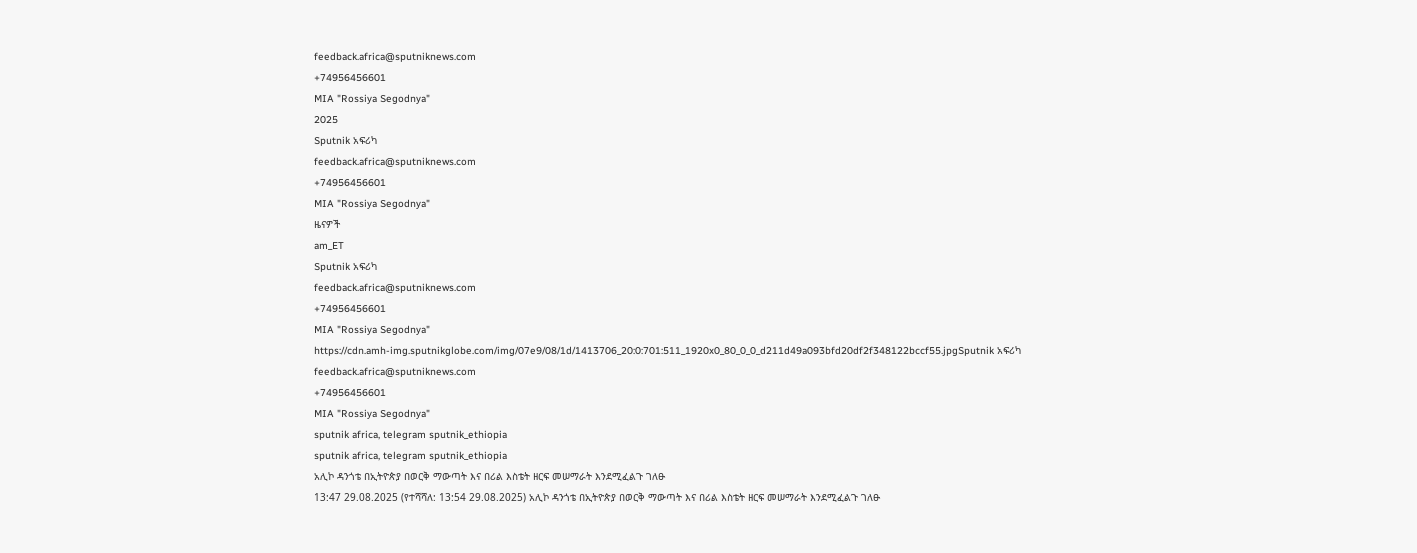feedback.africa@sputniknews.com
+74956456601
MIA "Rossiya Segodnya"
2025
Sputnik አፍሪካ
feedback.africa@sputniknews.com
+74956456601
MIA "Rossiya Segodnya"
ዜናዎች
am_ET
Sputnik አፍሪካ
feedback.africa@sputniknews.com
+74956456601
MIA "Rossiya Segodnya"
https://cdn.amh-img.sputnikglobe.com/img/07e9/08/1d/1413706_20:0:701:511_1920x0_80_0_0_d211d49a093bfd20df2f348122bccf55.jpgSputnik አፍሪካ
feedback.africa@sputniknews.com
+74956456601
MIA "Rossiya Segodnya"
sputnik africa, telegram sputnik_ethiopia
sputnik africa, telegram sputnik_ethiopia
አሊኮ ዳንጎቴ በኢትዮጵያ በወርቅ ማውጣት እና በሪል እስቴት ዘርፍ መሠማራት እንደሚፈልጉ ገለፁ
13:47 29.08.2025 (የተሻሻለ: 13:54 29.08.2025) አሊኮ ዳንጎቴ በኢትዮጵያ በወርቅ ማውጣት እና በሪል እስቴት ዘርፍ መሠማራት እንደሚፈልጉ ገለፁ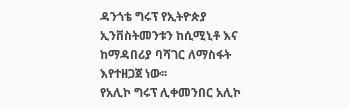ዳንጎቴ ግሩፕ የኢትዮጵያ ኢንቨስትመንቱን ከሲሚኒቶ እና ከማዳበሪያ ባሻገር ለማስፋት እየተዘጋጀ ነው፡፡
የአሊኮ ግሩፕ ሊቀመንበር አሊኮ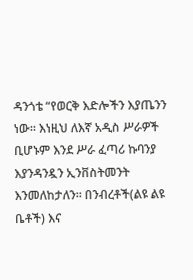ዳንጎቴ “የወርቅ እድሎችን እያጤንን ነው፡፡ እነዚህ ለእኛ አዲስ ሥራዎች ቢሆኑም እንደ ሥራ ፈጣሪ ኩባንያ እያንዳንዷን ኢንቨስትመንት እንመለከታለን፡፡ በንብረቶች(ልዩ ልዩ ቤቶች) እና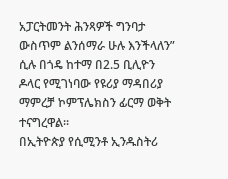አፓርትመንት ሕንጻዎች ግንባታ ውስጥም ልንሰማራ ሁሉ እንችላለን” ሲሉ በጎዴ ከተማ በ2.5 ቢሊዮን ዶላር የሚገነባው የዩሪያ ማዳበሪያ ማምረቻ ኮምፕሌክስን ፊርማ ወቅት ተናግረዋል፡፡
በኢትዮጵያ የሲሚንቶ ኢንዱስትሪ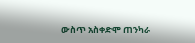ውስጥ አስቀድሞ ጠንካራ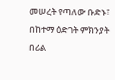መሠረት የጣለው ቡድኑ፣ በከተማ ዕድገት ምክንያት በሪል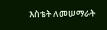እስቴት ለመሠማራት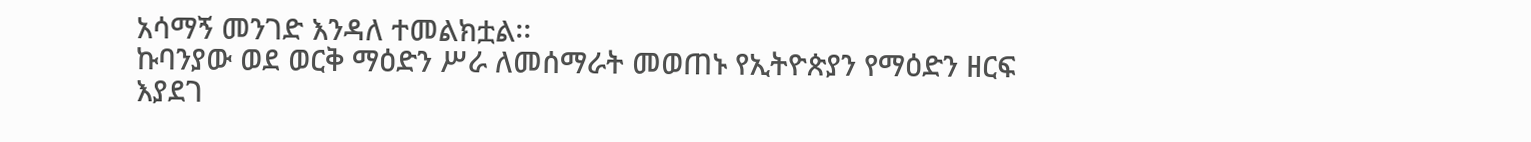አሳማኝ መንገድ እንዳለ ተመልክቷል፡፡
ኩባንያው ወደ ወርቅ ማዕድን ሥራ ለመሰማራት መወጠኑ የኢትዮጵያን የማዕድን ዘርፍ እያደገ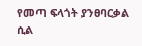የመጣ ፍላጎት ያንፀባርቃል ሲል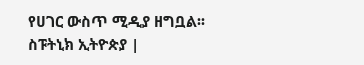የሀገር ውስጥ ሚዲያ ዘግቧል፡፡
ስፑትኒክ ኢትዮጵያ |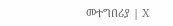መተግበሪያ | X